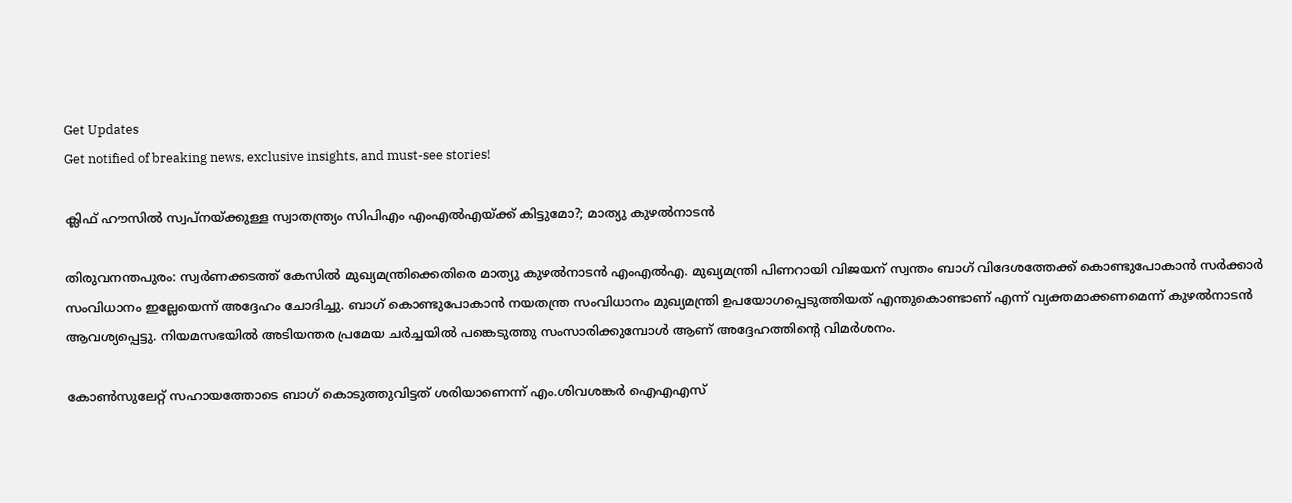Get Updates
Get notified of breaking news, exclusive insights, and must-see stories!

ക്ലിഫ് ഹൗസില്‍ സ്വപ്നയ്ക്കുള്ള സ്വാതന്ത്ര്യം സിപിഎം എംഎല്‍എയ്ക്ക് കിട്ടുമോ?; മാത്യു കുഴല്‍നാടന്‍

തിരുവനന്തപുരം: സ്വര്‍ണക്കടത്ത് കേസില്‍ മുഖ്യമന്ത്രിക്കെതിരെ മാത്യു കുഴല്‍നാടന്‍ എംഎല്‍എ. മുഖ്യമന്ത്രി പിണറായി വിജയന് സ്വന്തം ബാഗ് വിദേശത്തേക്ക് കൊണ്ടുപോകാന്‍ സര്‍ക്കാര്‍ സംവിധാനം ഇല്ലേയെന്ന് അദ്ദേഹം ചോദിച്ചു. ബാഗ് കൊണ്ടുപോകാന്‍ നയതന്ത്ര സംവിധാനം മുഖ്യമന്ത്രി ഉപയോഗപ്പെടുത്തിയത് എന്തുകൊണ്ടാണ് എന്ന് വ്യക്തമാക്കണമെന്ന് കുഴല്‍നാടന്‍ ആവശ്യപ്പെട്ടു. നിയമസഭയില്‍ അടിയന്തര പ്രമേയ ചര്‍ച്ചയില്‍ പങ്കെടുത്തു സംസാരിക്കുമ്പോള്‍ ആണ് അദ്ദേഹത്തിന്റെ വിമര്‍ശനം.

കോണ്‍സുലേറ്റ് സഹായത്തോടെ ബാഗ് കൊടുത്തുവിട്ടത് ശരിയാണെന്ന് എം.ശിവശങ്കര്‍ ഐഎഎസ്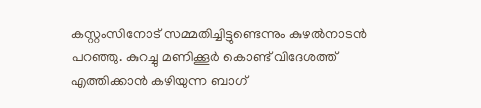കസ്റ്റംസിനോട് സമ്മതിച്ചിട്ടുണ്ടെന്നും കുഴല്‍നാടന്‍ പറഞ്ഞു. കുറച്ചു മണിക്കൂര്‍ കൊണ്ട് വിദേശത്ത് എത്തിക്കാന്‍ കഴിയുന്ന ബാഗ്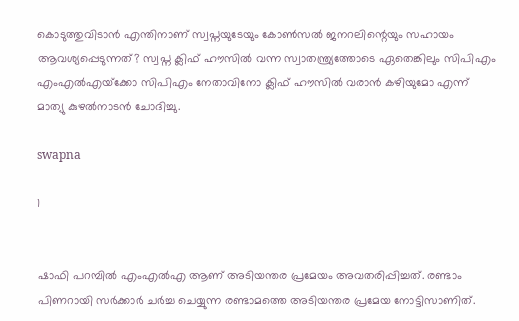കൊടുത്തുവിടാന്‍ എന്തിനാണ് സ്വപ്നയുടേയും കോണ്‍സല്‍ ജനറലിന്റെയും സഹായം ആവശ്യപ്പെടുന്നത്? സ്വപ്ന ക്ലിഫ് ഹൗസില്‍ വന്ന സ്വാതന്ത്ര്യത്തോടെ ഏതെങ്കിലും സിപിഎം എംഎല്‍എയ്‌ക്കോ സിപിഎം നേതാവിനോ ക്ലിഫ് ഹൗസില്‍ വരാന്‍ കഴിയുമോ എന്ന് മാത്യു കുഴല്‍നാടന്‍ ചോദിച്ചു.

swapna

1


ഷാഫി പറമ്പില്‍ എംഎല്‍എ ആണ് അടിയന്തര പ്രമേയം അവതരിപ്പിച്ചത്. രണ്ടാം പിണറായി സര്‍ക്കാര്‍ ചര്‍ച്ച ചെയ്യുന്ന രണ്ടാമത്തെ അടിയന്തര പ്രമേയ നോട്ടിസാണിത്.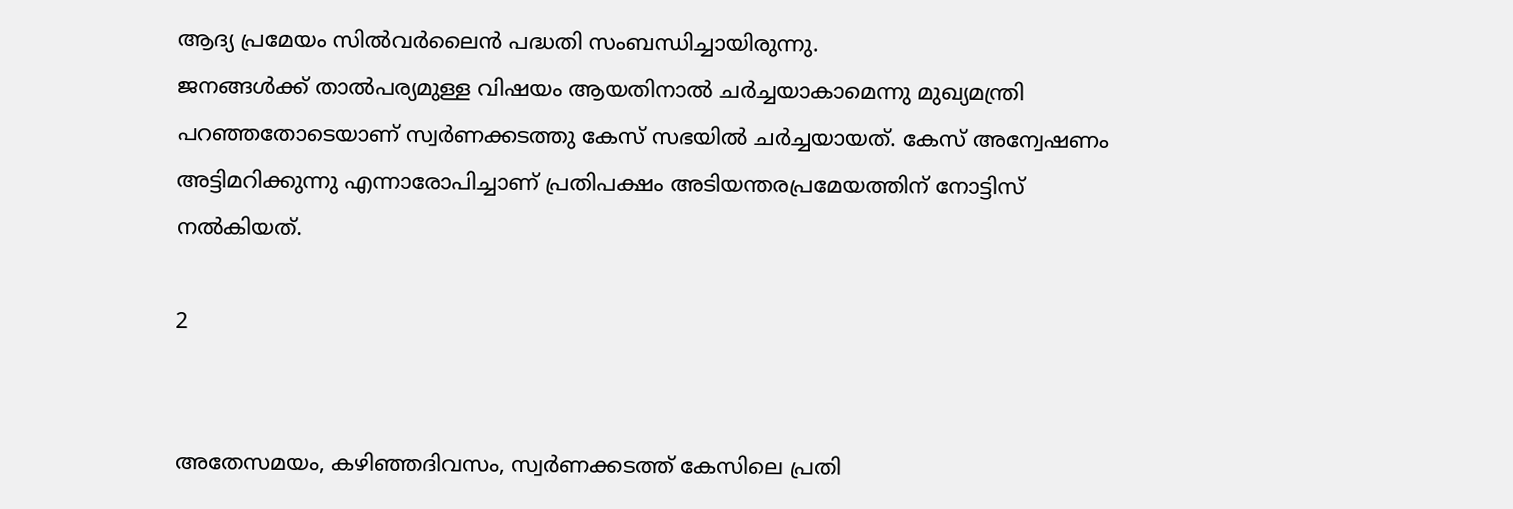ആദ്യ പ്രമേയം സില്‍വര്‍ലൈന്‍ പദ്ധതി സംബന്ധിച്ചായിരുന്നു.
ജനങ്ങള്‍ക്ക് താല്‍പര്യമുള്ള വിഷയം ആയതിനാല്‍ ചര്‍ച്ചയാകാമെന്നു മുഖ്യമന്ത്രി പറഞ്ഞതോടെയാണ് സ്വര്‍ണക്കടത്തു കേസ് സഭയില്‍ ചര്‍ച്ചയായത്. കേസ് അന്വേഷണം അട്ടിമറിക്കുന്നു എന്നാരോപിച്ചാണ് പ്രതിപക്ഷം അടിയന്തരപ്രമേയത്തിന് നോട്ടിസ് നല്‍കിയത്.

2


അതേസമയം, കഴിഞ്ഞദിവസം, സ്വര്‍ണക്കടത്ത് കേസിലെ പ്രതി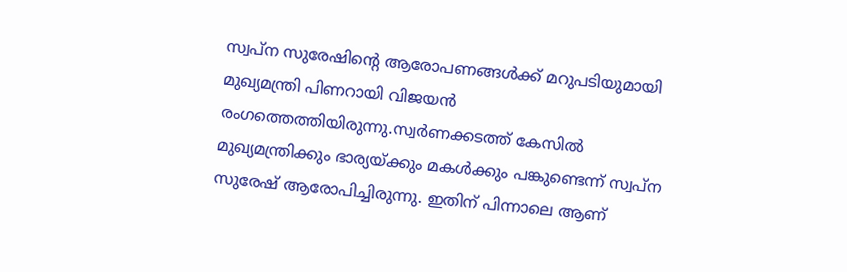സ്വപ്ന സുരേഷിന്റെ ആരോപണങ്ങള്‍ക്ക് മറുപടിയുമായി മുഖ്യമന്ത്രി പിണറായി വിജയന്‍ രംഗത്തെത്തിയിരുന്നു.സ്വര്‍ണക്കടത്ത് കേസില്‍ മുഖ്യമന്ത്രിക്കും ഭാര്യയ്ക്കും മകള്‍ക്കും പങ്കുണ്ടെന്ന് സ്വപ്ന സുരേഷ് ആരോപിച്ചിരുന്നു. ഇതിന് പിന്നാലെ ആണ്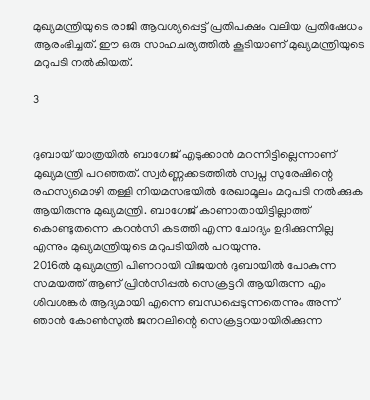മുഖ്യമന്ത്രിയുടെ രാജി ആവശ്യപ്പെട്ട് പ്രതിപക്ഷം വലിയ പ്രതിഷേധം ആരംഭിച്ചത്. ഈ ഒരു സാഹചര്യത്തില്‍ കൂടിയാണ് മുഖ്യമന്ത്രിയുടെ മറുപടി നല്‍കിയത്.

3


ദുബായ് യാത്രയില്‍ ബാഗേജ് എടുക്കാന്‍ മറന്നിട്ടില്ലെന്നാണ് മുഖ്യമന്ത്രി പറഞ്ഞത്. സ്വര്‍ണ്ണക്കടത്തില്‍ സ്വപ്ന സുരേഷിന്റെ രഹസ്യമൊഴി തള്ളി നിയമസഭയില്‍ രേഖാമൂലം മറുപടി നല്‍ക്കുക ആയിരുന്നു മുഖ്യമന്ത്രി. ബാഗേജ് കാണാതായിട്ടില്ലാത്ത് കൊണ്ടുതന്നെ കറന്‍സി കടത്തി എന്ന ചോദ്യം ഉദിക്കുന്നില്ല എന്നും മുഖ്യമന്ത്രിയുടെ മറുപടിയില്‍ പറയുന്നു.
2016ല്‍ മുഖ്യമന്ത്രി പിണറായി വിജയന്‍ ദുബായില്‍ പോകുന്ന സമയത്ത് ആണ് പ്രിന്‍സിപ്പല്‍ സെക്രട്ടറി ആയിരുന്ന എം ശിവശങ്കര്‍ ആദ്യമായി എന്നെ ബന്ധപ്പെടുന്നതെന്നും അന്ന് ഞാന്‍ കോണ്‍സുല്‍ ജനറലിന്റെ സെക്രട്ടറയായിരിക്കുന്ന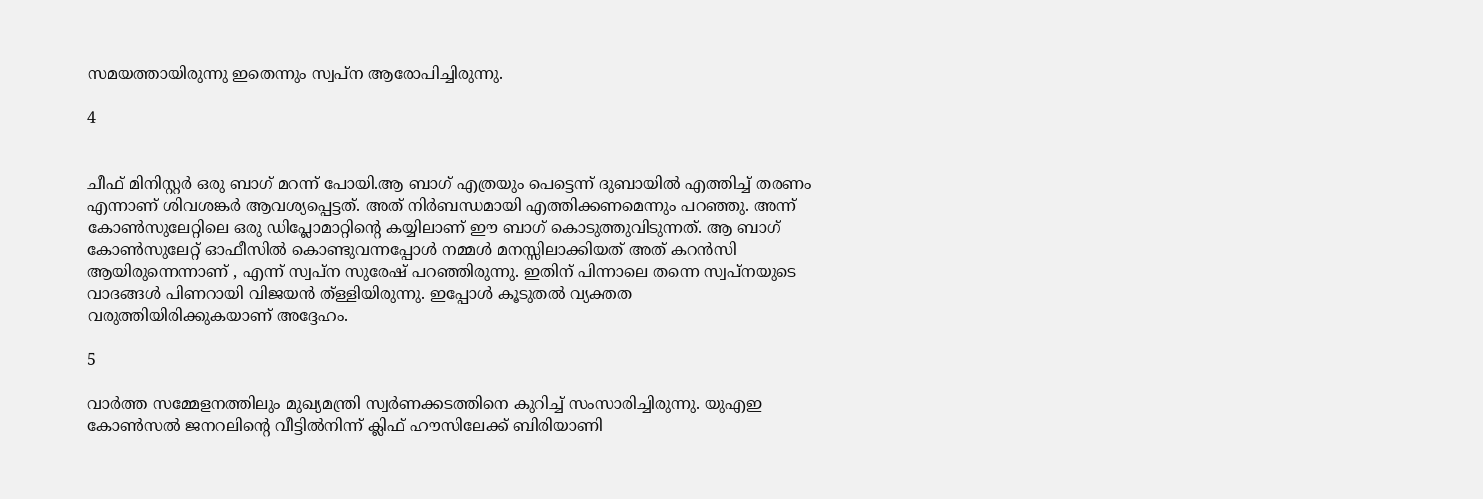സമയത്തായിരുന്നു ഇതെന്നും സ്വപ്ന ആരോപിച്ചിരുന്നു.

4


ചീഫ് മിനിസ്റ്റര്‍ ഒരു ബാഗ് മറന്ന് പോയി.ആ ബാഗ് എത്രയും പെട്ടെന്ന് ദുബായില്‍ എത്തിച്ച് തരണം എന്നാണ് ശിവശങ്കര്‍ ആവശ്യപ്പെട്ടത്. അത് നിര്‍ബന്ധമായി എത്തിക്കണമെന്നും പറഞ്ഞു. അന്ന് കോണ്‍സുലേറ്റിലെ ഒരു ഡിപ്ലോമാറ്റിന്റെ കയ്യിലാണ് ഈ ബാഗ് കൊടുത്തുവിടുന്നത്. ആ ബാഗ് കോണ്‍സുലേറ്റ് ഓഫീസില്‍ കൊണ്ടുവന്നപ്പോള്‍ നമ്മള്‍ മനസ്സിലാക്കിയത് അത് കറന്‍സി ആയിരുന്നെന്നാണ് , എന്ന് സ്വപ്ന സുരേഷ് പറഞ്ഞിരുന്നു. ഇതിന് പിന്നാലെ തന്നെ സ്വപ്നയുടെ വാദങ്ങള്‍ പിണറായി വിജയന്‍ ത്ള്ളിയിരുന്നു. ഇപ്പോള്‍ കൂടുതല്‍ വ്യക്തത വരുത്തിയിരിക്കുകയാണ് അദ്ദേഹം.

5

വാര്‍ത്ത സമ്മേളനത്തിലും മുഖ്യമന്ത്രി സ്വര്‍ണക്കടത്തിനെ കുറിച്ച് സംസാരിച്ചിരുന്നു. യുഎഇ കോണ്‍സല്‍ ജനറലിന്റെ വീട്ടില്‍നിന്ന് ക്ലിഫ് ഹൗസിലേക്ക് ബിരിയാണി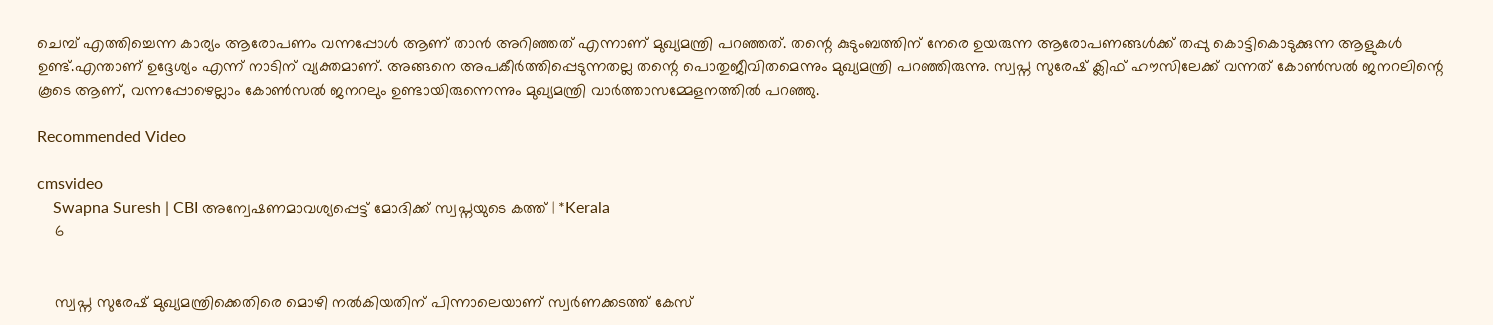ചെമ്പ് എത്തിച്ചെന്ന കാര്യം ആരോപണം വന്നപ്പോള്‍ ആണ് താന്‍ അറിഞ്ഞത് എന്നാണ് മുഖ്യമന്ത്രി പറഞ്ഞത്. തന്റെ കുടുംബത്തിന് നേരെ ഉയരുന്ന ആരോപണങ്ങള്‍ക്ക് തപ്പു കൊട്ടികൊടുക്കുന്ന ആളുകള്‍ ഉണ്ട്.എന്താണ് ഉദ്ദേശ്യം എന്ന് നാടിന് വ്യക്തമാണ്. അങ്ങനെ അപകീര്‍ത്തിപ്പെടുന്നതല്ല തന്റെ പൊതുജീവിതമെന്നും മുഖ്യമന്ത്രി പറഞ്ഞിരുന്നു. സ്വപ്ന സുരേഷ് ക്ലിഫ് ഹൗസിലേക്ക് വന്നത് കോണ്‍സല്‍ ജനറലിന്റെ കൂടെ ആണ്, വന്നപ്പോഴെല്ലാം കോണ്‍സല്‍ ജനറലും ഉണ്ടായിരുന്നെന്നും മുഖ്യമന്ത്രി വാര്‍ത്താസമ്മേളനത്തില്‍ പറഞ്ഞു.

Recommended Video

cmsvideo
    Swapna Suresh | CBI അന്വേഷണമാവശ്യപ്പെട്ട് മോദിക്ക് സ്വപ്നയുടെ കത്ത് | *Kerala
    6


    സ്വപ്ന സുരേഷ് മുഖ്യമന്ത്രിക്കെതിരെ മൊഴി നല്‍കിയതിന് പിന്നാലെയാണ് സ്വര്‍ണക്കടത്ത് കേസ്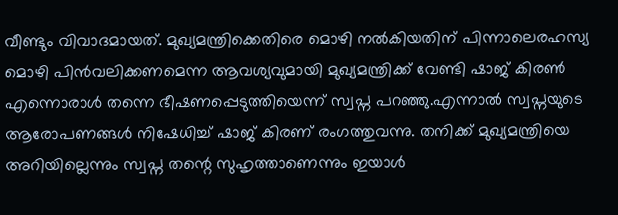വീണ്ടും വിവാദമായത്. മുഖ്യമന്ത്രിക്കെതിരെ മൊഴി നല്‍കിയതിന് പിന്നാലെരഹസ്യ മൊഴി പിന്‍വലിക്കണമെന്ന ആവശ്യവുമായി മുഖ്യമന്ത്രിക്ക് വേണ്ടി ഷാജ് കിരണ്‍ എന്നൊരാള്‍ തന്നെ ഭീഷണപ്പെടുത്തിയെന്ന് സ്വപ്ന പറഞ്ഞു.എന്നാല്‍ സ്വപ്നയുടെ ആരോപണങ്ങള്‍ നിഷേധിച്ച് ഷാജ് കിരണ് രംഗത്തുവന്നു. തനിക്ക് മുഖ്യമന്ത്രിയെ അറിയില്ലെന്നും സ്വപ്ന തന്റെ സുഹൃത്താണെന്നും ഇയാള്‍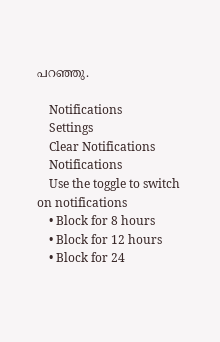പറഞ്ഞു.

    Notifications
    Settings
    Clear Notifications
    Notifications
    Use the toggle to switch on notifications
    • Block for 8 hours
    • Block for 12 hours
    • Block for 24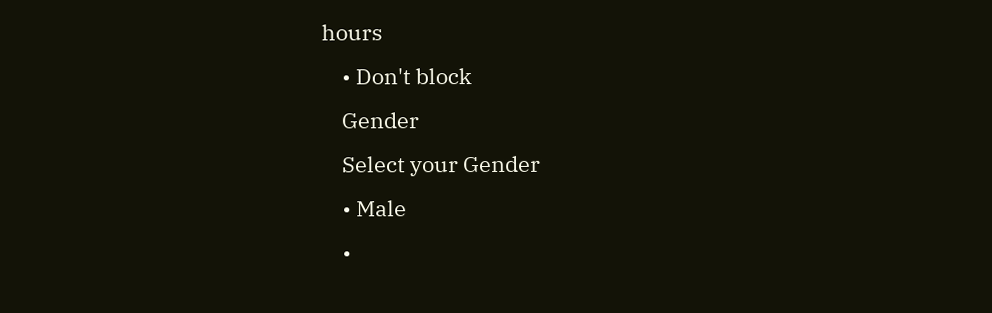hours
    • Don't block
    Gender
    Select your Gender
    • Male
    •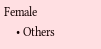Female
    • Others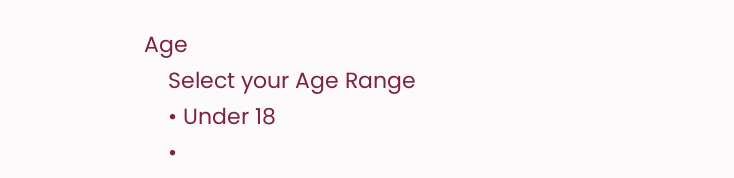Age
    Select your Age Range
    • Under 18
    •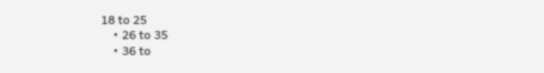18 to 25
    • 26 to 35
    • 36 to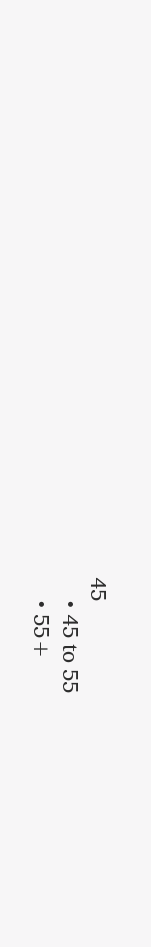45
    • 45 to 55
    • 55+